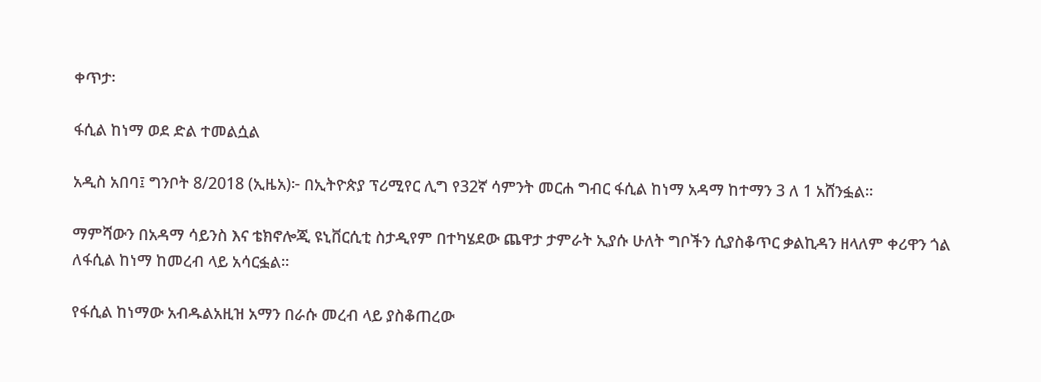ቀጥታ፡

ፋሲል ከነማ ወደ ድል ተመልሷል

አዲስ አበባ፤ ግንቦት 8/2018 (ኢዜአ)፦ በኢትዮጵያ ፕሪሚየር ሊግ የ32ኛ ሳምንት መርሐ ግብር ፋሲል ከነማ አዳማ ከተማን 3 ለ 1 አሸንፏል።

ማምሻውን በአዳማ ሳይንስ እና ቴክኖሎጂ ዩኒቨርሲቲ ስታዲየም በተካሄደው ጨዋታ ታምራት ኢያሱ ሁለት ግቦችን ሲያስቆጥር ቃልኪዳን ዘላለም ቀሪዋን ጎል ለፋሲል ከነማ ከመረብ ላይ አሳርፏል።

የፋሲል ከነማው አብዱልአዚዝ አማን በራሱ መረብ ላይ ያስቆጠረው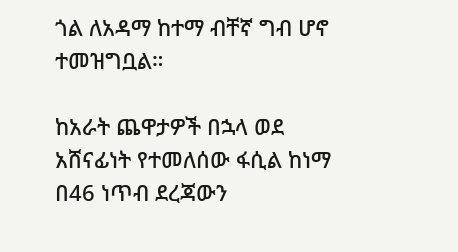ጎል ለአዳማ ከተማ ብቸኛ ግብ ሆኖ ተመዝግቧል።

ከአራት ጨዋታዎች በኋላ ወደ አሸናፊነት የተመለሰው ፋሲል ከነማ በ46 ነጥብ ደረጃውን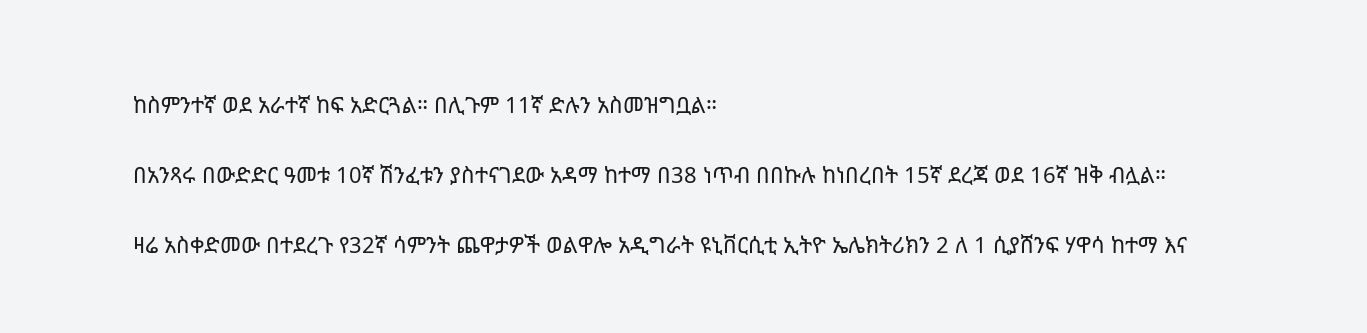ከስምንተኛ ወደ አራተኛ ከፍ አድርጓል። በሊጉም 11ኛ ድሉን አስመዝግቧል።

በአንጻሩ በውድድር ዓመቱ 10ኛ ሽንፈቱን ያስተናገደው አዳማ ከተማ በ38 ነጥብ በበኩሉ ከነበረበት 15ኛ ደረጃ ወደ 16ኛ ዝቅ ብሏል።

ዛሬ አስቀድመው በተደረጉ የ32ኛ ሳምንት ጨዋታዎች ወልዋሎ አዲግራት ዩኒቨርሲቲ ኢትዮ ኤሌክትሪክን 2 ለ 1 ሲያሸንፍ ሃዋሳ ከተማ እና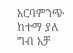አርባምንጭ ከተማ ያለ ግብ አቻ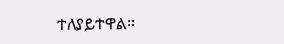ተለያይተዋል።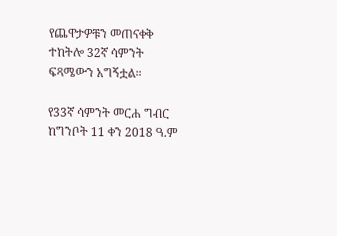የጨዋታዎቹን መጠናቀቅ ተከትሎ 32ኛ ሳምንት ፍጻሜውን አግኝቷል።

የ33ኛ ሳምንት መርሐ ግብር ከግንቦት 11 ቀን 2018 ዓ.ም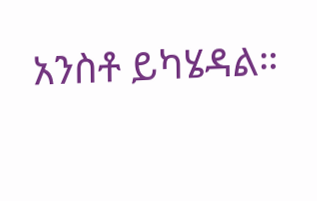አንስቶ ይካሄዳል።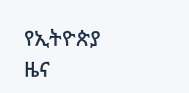የኢትዮጵያ ዜና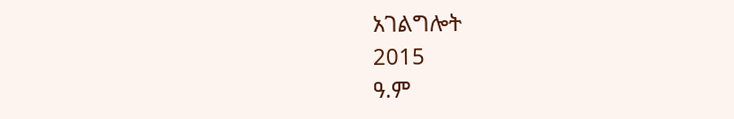አገልግሎት
2015
ዓ.ም